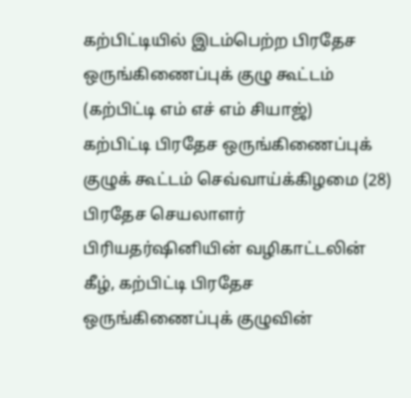கற்பிட்டியில் இடம்பெற்ற பிரதேச ஒருங்கிணைப்புக் குழு கூட்டம்
(கற்பிட்டி எம் எச் எம் சியாஜ்)
கற்பிட்டி பிரதேச ஒருங்கிணைப்புக் குழுக் கூட்டம் செவ்வாய்க்கிழமை (28) பிரதேச செயலாளர் பிரியதர்ஷினியின் வழிகாட்டலின் கீழ், கற்பிட்டி பிரதேச ஒருங்கிணைப்புக் குழுவின்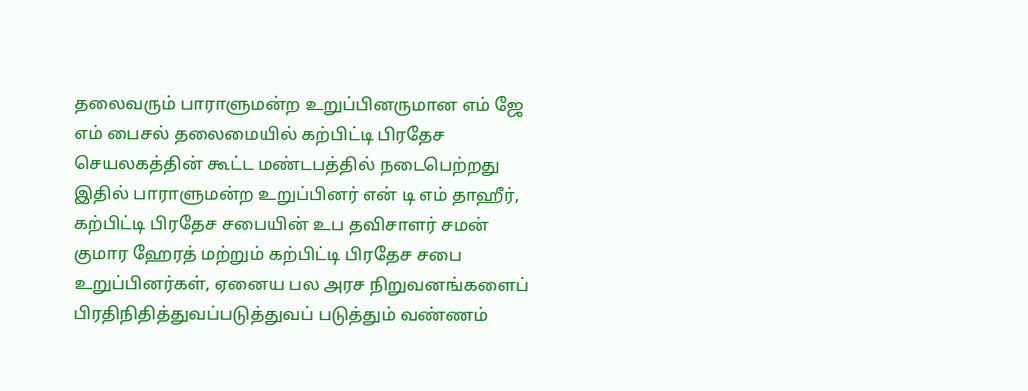தலைவரும் பாராளுமன்ற உறுப்பினருமான எம் ஜே எம் பைசல் தலைமையில் கற்பிட்டி பிரதேச செயலகத்தின் கூட்ட மண்டபத்தில் நடைபெற்றது
இதில் பாராளுமன்ற உறுப்பினர் என் டி எம் தாஹீர், கற்பிட்டி பிரதேச சபையின் உப தவிசாளர் சமன் குமார ஹேரத் மற்றும் கற்பிட்டி பிரதேச சபை உறுப்பினர்கள், ஏனைய பல அரச நிறுவனங்களைப் பிரதிநிதித்துவப்படுத்துவப் படுத்தும் வண்ணம்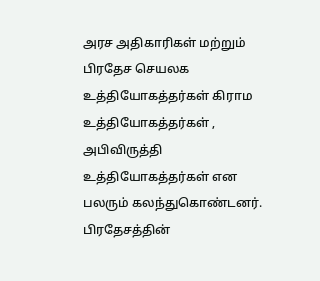அரச அதிகாரிகள் மற்றும் பிரதேச செயலக உத்தியோகத்தர்கள் கிராம உத்தியோகத்தர்கள் , அபிவிருத்தி உத்தியோகத்தர்கள் என பலரும் கலந்துகொண்டனர்.
பிரதேசத்தின்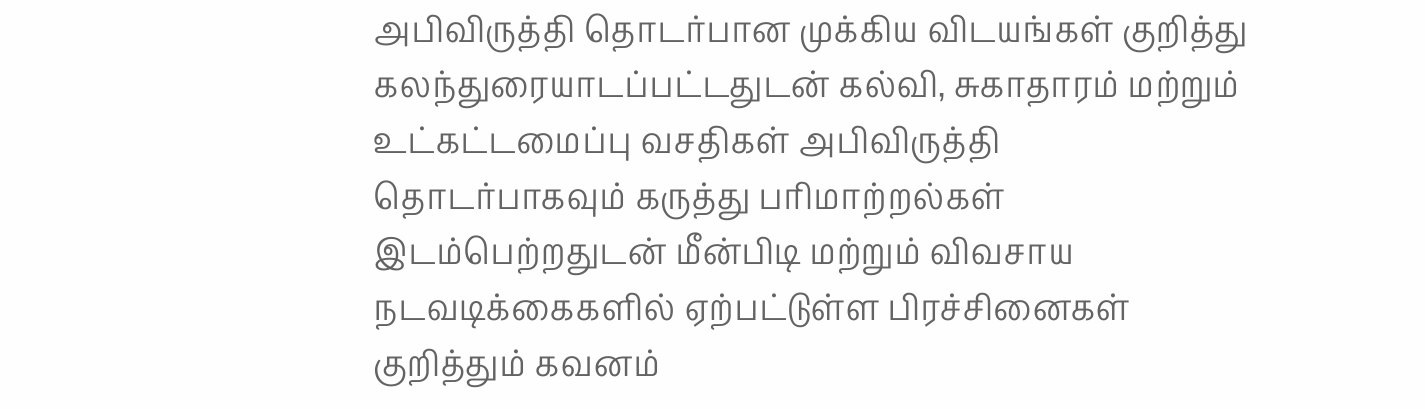அபிவிருத்தி தொடர்பான முக்கிய விடயங்கள் குறித்து கலந்துரையாடப்பட்டதுடன் கல்வி, சுகாதாரம் மற்றும் உட்கட்டமைப்பு வசதிகள் அபிவிருத்தி தொடர்பாகவும் கருத்து பரிமாற்றல்கள் இடம்பெற்றதுடன் மீன்பிடி மற்றும் விவசாய நடவடிக்கைகளில் ஏற்பட்டுள்ள பிரச்சினைகள் குறித்தும் கவனம்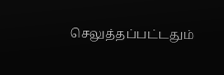செலுத்தப்பட்டதும்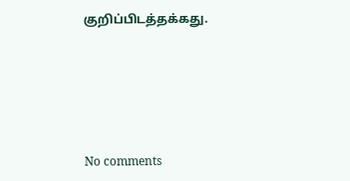குறிப்பிடத்தக்கது.






No comments